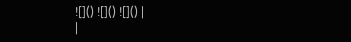![]() ![]() ![]() |
|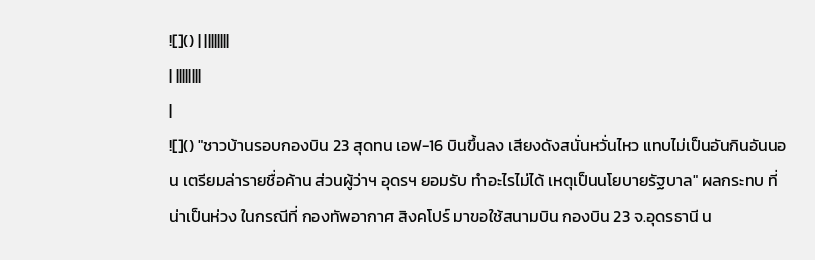![]() | ||||||||
| ||||||||
|
![]() "ชาวบ้านรอบกองบิน 23 สุดทน เอฟ-16 บินขึ้นลง เสียงดังสนั่นหวั่นไหว แทบไม่เป็นอันกินอันนอน เตรียมล่ารายชื่อค้าน ส่วนผู้ว่าฯ อุดรฯ ยอมรับ ทำอะไรไม่ได้ เหตุเป็นนโยบายรัฐบาล" ผลกระทบ ที่น่าเป็นห่วง ในกรณีที่ กองทัพอากาศ สิงคโปร์ มาขอใช้สนามบิน กองบิน 23 จ.อุดรธานี น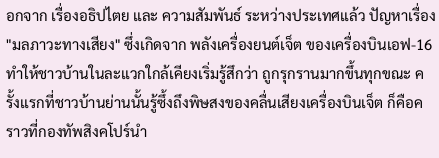อกจาก เรื่องอธิปไตย และ ความสัมพันธ์ ระหว่างประเทศแล้ว ปัญหาเรื่อง "มลภาวะทางเสียง" ซึ่งเกิดจาก พลังเครื่องยนต์เจ็ต ของเครื่องบินเอฟ-16 ทำให้ชาวบ้านในละแวกใกล้เคียงเริ่มรู้สึกว่า ถูกรุกรานมากขึ้นทุกขณะ ครั้งแรกที่ชาวบ้านย่านนั้นรู้ซึ้งถึงพิษสงของคลื่นเสียงเครื่องบินเจ็ต ก็คือคราวที่กองทัพสิงคโปร์นำ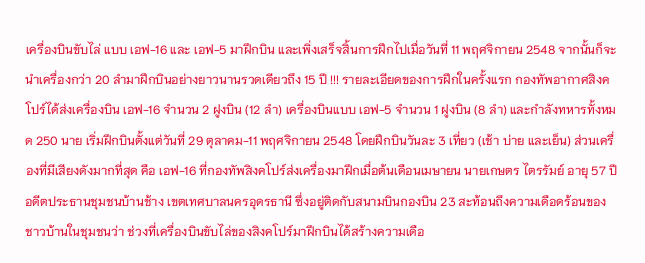เครื่องบินขับไล่ แบบ เอฟ-16 และ เอฟ-5 มาฝึกบิน และเพิ่งเสร็จสิ้นการฝึกไปเมื่อวันที่ 11 พฤศจิกายน 2548 จากนั้นก็จะนำเครื่องกว่า 20 ลำมาฝึกบินอย่างยาวนานรวดเดียวถึง 15 ปี !!! รายละเอียดของการฝึกในครั้งแรก กองทัพอากาศสิงคโปร์ได้ส่งเครื่องบิน เอฟ-16 จำนวน 2 ฝูงบิน (12 ลำ) เครื่องบินแบบ เอฟ-5 จำนวน 1 ฝูงบิน (8 ลำ) และกำลังทหารทั้งหมด 250 นาย เริ่มฝึกบินตั้งแต่วันที่ 29 ตุลาคม-11 พฤศจิกายน 2548 โดยฝึกบินวันละ 3 เที่ยว (เช้า บ่าย และเย็น) ส่วนเครื่องที่มีเสียงดังมากที่สุด คือ เอฟ-16 ที่กองทัพสิงคโปร์ส่งเครื่องมาฝึกเมื่อต้นเดือนเมษายน นายเกษตร ไตรรัมย์ อายุ 57 ปี อดีตประธานชุมชนบ้านช้าง เขตเทศบาลนครอุดรธานี ซึ่งอยู่ติดกับสนามบินกองบิน 23 สะท้อนถึงความเดือดร้อนของชาวบ้านในชุมชนว่า ช่วงที่เครื่องบินขับไล่ของสิงคโปร์มาฝึกบินได้สร้างความเดือ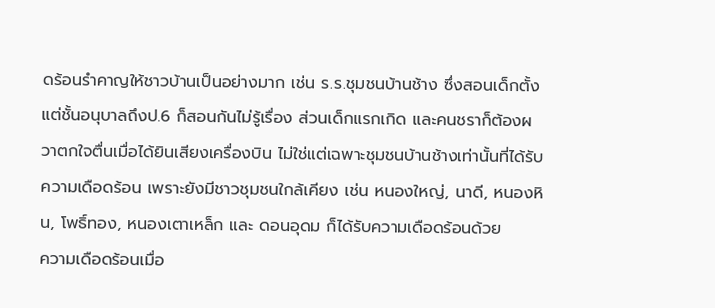ดร้อนรำคาญให้ชาวบ้านเป็นอย่างมาก เช่น ร.ร.ชุมชนบ้านช้าง ซึ่งสอนเด็กตั้งแต่ชั้นอนุบาลถึงป.6 ก็สอนกันไม่รู้เรื่อง ส่วนเด็กแรกเกิด และคนชราก็ต้องผวาตกใจตื่นเมื่อได้ยินเสียงเครื่องบิน ไม่ใช่แต่เฉพาะชุมชนบ้านช้างเท่านั้นที่ได้รับความเดือดร้อน เพราะยังมีชาวชุมชนใกล้เคียง เช่น หนองใหญ่, นาดี, หนองหิน, โพธิ์ทอง, หนองเตาเหล็ก และ ดอนอุดม ก็ได้รับความเดือดร้อนด้วย
ความเดือดร้อนเมื่อ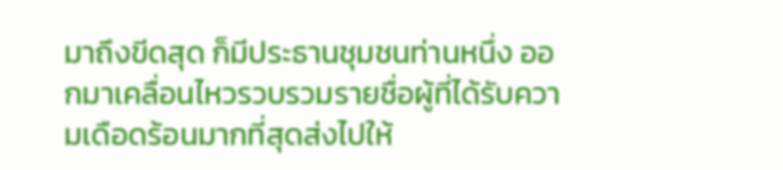มาถึงขีดสุด ก็มีประธานชุมชนท่านหนึ่ง ออกมาเคลื่อนไหวรวบรวมรายชื่อผู้ที่ได้รับความเดือดร้อนมากที่สุดส่งไปให้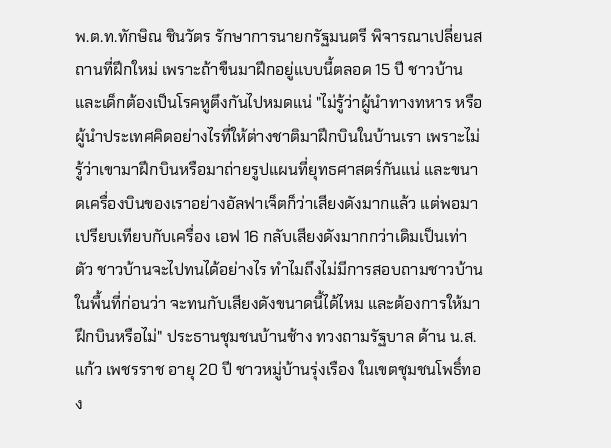พ.ต.ท.ทักษิณ ชินวัตร รักษาการนายกรัฐมนตรี พิจารณาเปลี่ยนสถานที่ฝึกใหม่ เพราะถ้าขืนมาฝึกอยู่แบบนี้ตลอด 15 ปี ชาวบ้านและเด็กต้องเป็นโรคหูตึงกันไปหมดแน่ "ไม่รู้ว่าผู้นำทางทหาร หรือผู้นำประเทศคิดอย่างไรที่ให้ต่างชาติมาฝึกบินในบ้านเรา เพราะไม่รู้ว่าเขามาฝึกบินหรือมาถ่ายรูปแผนที่ยุทธศาสตร์กันแน่ และขนาดเครื่องบินของเราอย่างอัลฟาเจ็ตก็ว่าเสียงดังมากแล้ว แต่พอมาเปรียบเทียบกับเครื่อง เอฟ 16 กลับเสียงดังมากกว่าเดิมเป็นเท่าตัว ชาวบ้านจะไปทนได้อย่างไร ทำไมถึงไม่มีการสอบถามชาวบ้านในพื้นที่ก่อนว่า จะทนกับเสียงดังขนาดนี้ได้ไหม และต้องการให้มาฝึกบินหรือไม่" ประธานชุมชนบ้านช้าง ทวงถามรัฐบาล ด้าน น.ส.แก้ว เพชรราช อายุ 20 ปี ชาวหมู่บ้านรุ่งเรือง ในเขตชุมชนโพธิ์ทอง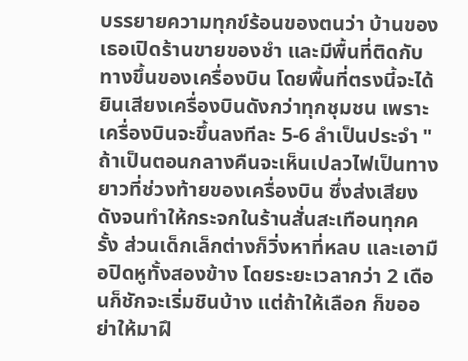บรรยายความทุกข์ร้อนของตนว่า บ้านของเธอเปิดร้านขายของชำ และมีพื้นที่ติดกับทางขึ้นของเครื่องบิน โดยพื้นที่ตรงนี้จะได้ยินเสียงเครื่องบินดังกว่าทุกชุมชน เพราะเครื่องบินจะขึ้นลงทีละ 5-6 ลำเป็นประจำ "ถ้าเป็นตอนกลางคืนจะเห็นเปลวไฟเป็นทางยาวที่ช่วงท้ายของเครื่องบิน ซึ่งส่งเสียงดังจนทำให้กระจกในร้านสั่นสะเทือนทุกครั้ง ส่วนเด็กเล็กต่างก็วิ่งหาที่หลบ และเอามือปิดหูทั้งสองข้าง โดยระยะเวลากว่า 2 เดือนก็ชักจะเริ่มชินบ้าง แต่ถ้าให้เลือก ก็ขออย่าให้มาฝึ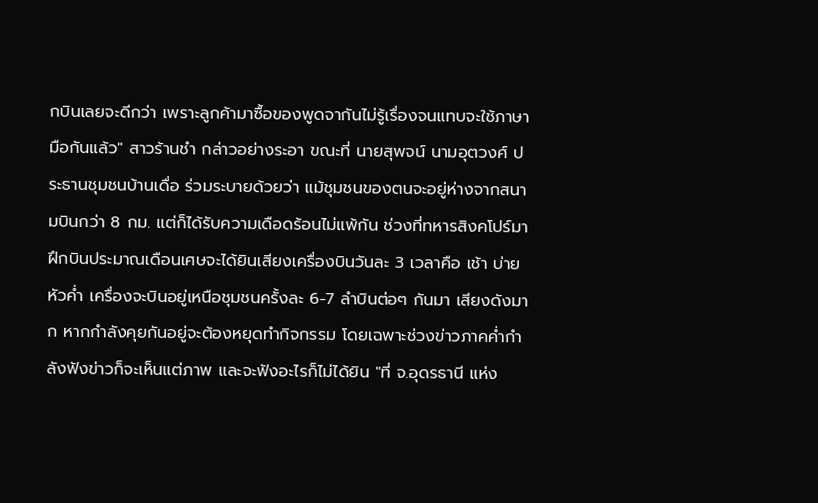กบินเลยจะดีกว่า เพราะลูกค้ามาซื้อของพูดจากันไม่รู้เรื่องจนแทบจะใช้ภาษามือกันแล้ว" สาวร้านชำ กล่าวอย่างระอา ขณะที่ นายสุพจน์ นามอุตวงศ์ ประธานชุมชนบ้านเดื่อ ร่วมระบายด้วยว่า แม้ชุมชนของตนจะอยู่ห่างจากสนามบินกว่า 8 กม. แต่ก็ได้รับความเดือดร้อนไม่แพ้กัน ช่วงที่ทหารสิงคโปร์มาฝึกบินประมาณเดือนเศษจะได้ยินเสียงเครื่องบินวันละ 3 เวลาคือ เช้า บ่าย หัวค่ำ เครื่องจะบินอยู่เหนือชุมชนครั้งละ 6-7 ลำบินต่อๆ กันมา เสียงดังมาก หากกำลังคุยกันอยู่จะต้องหยุดทำกิจกรรม โดยเฉพาะช่วงข่าวภาคค่ำกำลังฟังข่าวก็จะเห็นแต่ภาพ และจะฟังอะไรก็ไม่ได้ยิน "ที่ จ.อุดรธานี แห่ง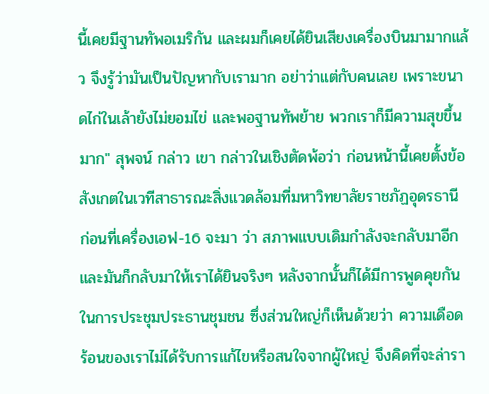นี้เคยมีฐานทัพอเมริกัน และผมก็เคยได้ยินเสียงเครื่องบินมามากแล้ว จึงรู้ว่ามันเป็นปัญหากับเรามาก อย่าว่าแต่กับคนเลย เพราะขนาดไก่ในเล้ายังไม่ยอมไข่ และพอฐานทัพย้าย พวกเราก็มีความสุขขึ้นมาก" สุพจน์ กล่าว เขา กล่าวในเชิงตัดพ้อว่า ก่อนหน้านี้เคยตั้งข้อสังเกตในเวทีสาธารณะสิ่งแวดล้อมที่มหาวิทยาลัยราชภัฏอุดรธานี ก่อนที่เครื่องเอฟ-16 จะมา ว่า สภาพแบบเดิมกำลังจะกลับมาอีก และมันก็กลับมาให้เราได้ยินจริงๆ หลังจากนั้นก็ได้มีการพูดคุยกันในการประชุมประธานชุมชน ซึ่งส่วนใหญ่ก็เห็นด้วยว่า ความเดือดร้อนของเราไม่ได้รับการแก้ไขหรือสนใจจากผู้ใหญ่ จึงคิดที่จะล่ารา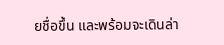ยชื่อขึ้น และพร้อมจะเดินล่า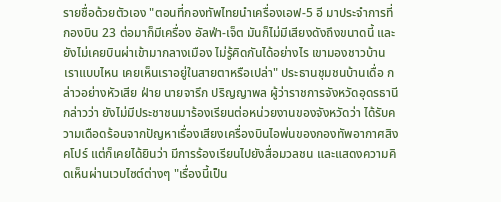รายชื่อด้วยตัวเอง "ตอนที่กองทัพไทยนำเครื่องเอฟ-5 อี มาประจำการที่กองบิน 23 ต่อมาก็มีเครื่อง อัลฟ่า-เจ็ต มันก็ไม่มีเสียงดังถึงขนาดนี้ และยังไม่เคยบินผ่าเข้ามากลางเมือง ไม่รู้คิดกันได้อย่างไร เขามองชาวบ้านเราแบบไหน เคยเห็นเราอยู่ในสายตาหรือเปล่า" ประธานชุมชนบ้านเดื่อ กล่าวอย่างหัวเสีย ฝ่าย นายจารึก ปริญญาพล ผู้ว่าราชการจังหวัดอุดรธานี กล่าวว่า ยังไม่มีประชาชนมาร้องเรียนต่อหน่วยงานของจังหวัดว่า ได้รับความเดือดร้อนจากปัญหาเรื่องเสียงเครื่องบินไอพ่นของกองทัพอากาศสิงคโปร์ แต่ก็เคยได้ยินว่า มีการร้องเรียนไปยังสื่อมวลชน และแสดงความคิดเห็นผ่านเวบไซต์ต่างๆ "เรื่องนี้เป็น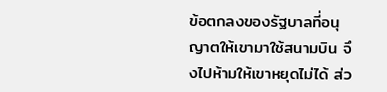ข้อตกลงของรัฐบาลที่อนุญาตให้เขามาใช้สนามบิน จึงไปห้ามให้เขาหยุดไม่ได้ ส่ว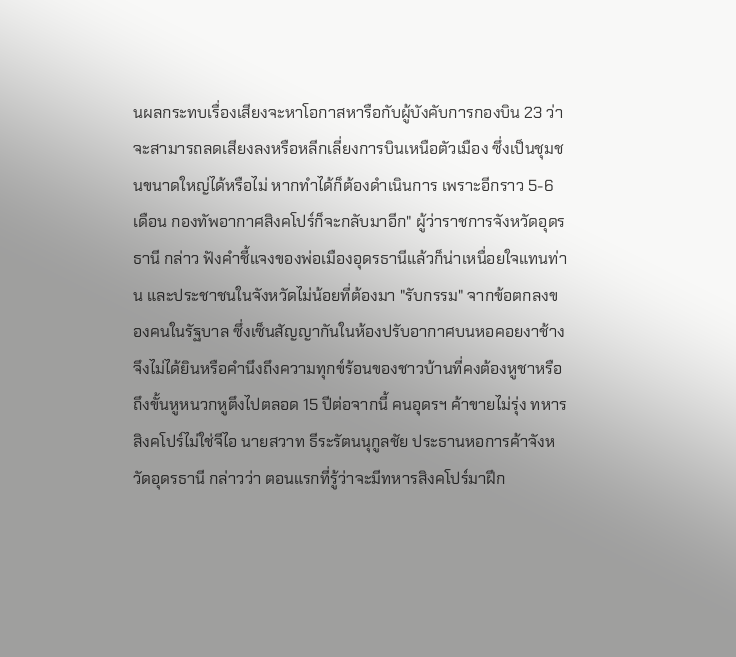นผลกระทบเรื่องเสียงจะหาโอกาสหารือกับผู้บังคับการกองบิน 23 ว่าจะสามารถลดเสียงลงหรือหลีกเลี่ยงการบินเหนือตัวเมือง ซึ่งเป็นชุมชนขนาดใหญ่ได้หรือไม่ หากทำได้ก็ต้องดำเนินการ เพราะอีกราว 5-6 เดือน กองทัพอากาศสิงคโปร์ก็จะกลับมาอีก" ผู้ว่าราชการจังหวัดอุดรธานี กล่าว ฟังคำชี้แจงของพ่อเมืองอุดรธานีแล้วก็น่าเหนื่อยใจแทนท่าน และประชาชนในจังหวัดไม่น้อยที่ต้องมา "รับกรรม" จากข้อตกลงของคนในรัฐบาล ซึ่งเซ็นสัญญากันในห้องปรับอากาศบนหอคอยงาช้าง จึงไม่ได้ยินหรือคำนึงถึงความทุกข์ร้อนของชาวบ้านที่คงต้องหูชาหรือถึงขั้นหูหนวกหูตึงไปตลอด 15 ปีต่อจากนี้ คนอุดรฯ ค้าขายไม่รุ่ง ทหารสิงคโปร์ไม่ใช่จีไอ นายสวาท ธีระรัตนนุกูลชัย ประธานหอการค้าจังหวัดอุดรธานี กล่าวว่า ตอนแรกที่รู้ว่าจะมีทหารสิงคโปร์มาฝึก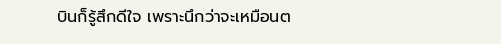บินก็รู้สึกดีใจ เพราะนึกว่าจะเหมือนต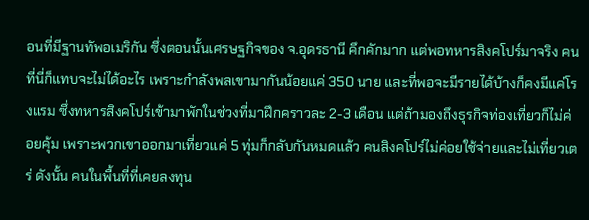อนที่มีฐานทัพอเมริกัน ซึ่งตอนนั้นเศรษฐกิจของ จ.อุดรธานี คึกคักมาก แต่พอทหารสิงคโปร์มาจริง คนที่นี่ก็แทบจะไม่ได้อะไร เพราะกำลังพลเขามากันน้อยแค่ 350 นาย และที่พอจะมีรายได้บ้างก็คงมีแค่โรงแรม ซึ่งทหารสิงคโปร์เข้ามาพักในช่วงที่มาฝึกคราวละ 2-3 เดือน แต่ถ้ามองถึงธุรกิจท่องเที่ยวก็ไม่ค่อยคุ้ม เพราะพวกเขาออกมาเที่ยวแค่ 5 ทุ่มก็กลับกันหมดแล้ว คนสิงคโปร์ไม่ค่อยใช้จ่ายและไม่เที่ยวเตร่ ดังนั้น คนในพื้นที่ที่เคยลงทุน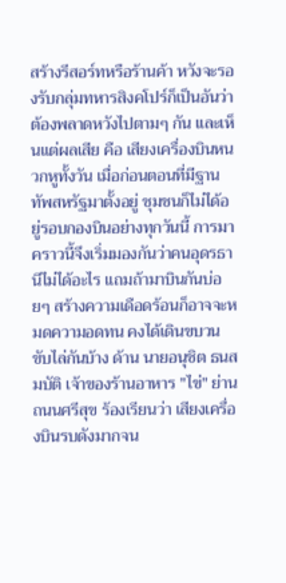สร้างรีสอร์ทหรือร้านค้า หวังจะรองรับกลุ่มทหารสิงคโปร์ก็เป็นอันว่าต้องพลาดหวังไปตามๆ กัน และเห็นแต่ผลเสีย คือ เสียงเครื่องบินหนวกหูทั้งวัน เมื่อก่อนตอนที่มีฐานทัพสหรัฐมาตั้งอยู่ ชุมชนก็ไม่ได้อยู่รอบกองบินอย่างทุกวันนี้ การมาคราวนี้จึงเริ่มมองกันว่าคนอุดรธานีไม่ได้อะไร แถมถ้ามาบินกันบ่อยๆ สร้างความเดือดร้อนก็อาจจะหมดความอดทน คงได้เดินขบวนขับไล่กันบ้าง ด้าน นายอนุชิต ธนสมบัติ เจ้าของร้านอาหาร "ไข่" ย่านถนนศรีสุข ร้องเรียนว่า เสียงเครื่องบินรบดังมากจน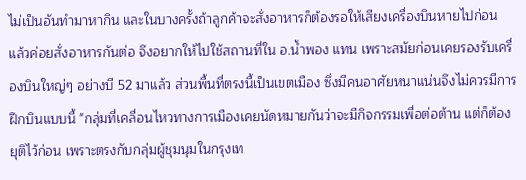ไม่เป็นอันทำมาหากิน และในบางครั้งถ้าลูกค้าจะสั่งอาหารก็ต้องรอให้เสียงเครื่องบินหายไปก่อน แล้วค่อยสั่งอาหารกันต่อ จึงอยากให้ไปใช้สถานที่ใน อ.น้ำพอง แทน เพราะสมัยก่อนเคยรองรับเครื่องบินใหญ่ๆ อย่างบี 52 มาแล้ว ส่วนพื้นที่ตรงนี้เป็นเขตเมือง ซึ่งมีคนอาศัยหนาแน่นจึงไม่ควรมีการฝึกบินแบบนี้ "กลุ่มที่เคลื่อนไหวทางการเมืองเคยนัดหมายกันว่าจะมีกิจกรรมเพื่อต่อต้าน แต่ก็ต้องยุติไว้ก่อน เพราะตรงกับกลุ่มผู้ชุมนุมในกรุงเท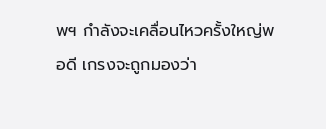พฯ กำลังจะเคลื่อนไหวครั้งใหญ่พอดี เกรงจะถูกมองว่า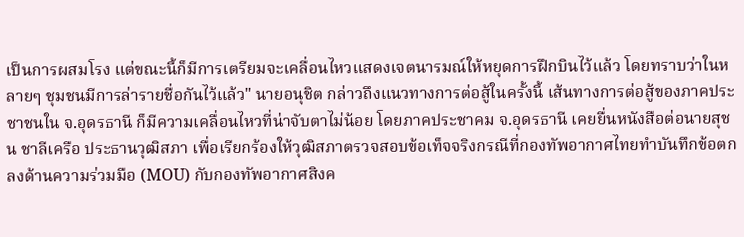เป็นการผสมโรง แต่ขณะนี้ก็มีการเตรียมจะเคลื่อนไหวแสดงเจตนารมณ์ให้หยุดการฝึกบินไว้แล้ว โดยทราบว่าในหลายๆ ชุมชนมีการล่ารายชื่อกันไว้แล้ว" นายอนุชิต กล่าวถึงแนวทางการต่อสู้ในครั้งนี้ เส้นทางการต่อสู้ของภาคประชาชนใน จ.อุดรธานี ก็มีความเคลื่อนไหวที่น่าจับตาไม่น้อย โดยภาคประชาคม จ.อุดรธานี เคยยื่นหนังสือต่อนายสุชน ชาลีเครือ ประธานวุฒิสภา เพื่อเรียกร้องให้วุฒิสภาตรวจสอบข้อเท็จจริงกรณีที่กองทัพอากาศไทยทำบันทึกข้อตกลงด้านความร่วมมือ (MOU) กับกองทัพอากาศสิงค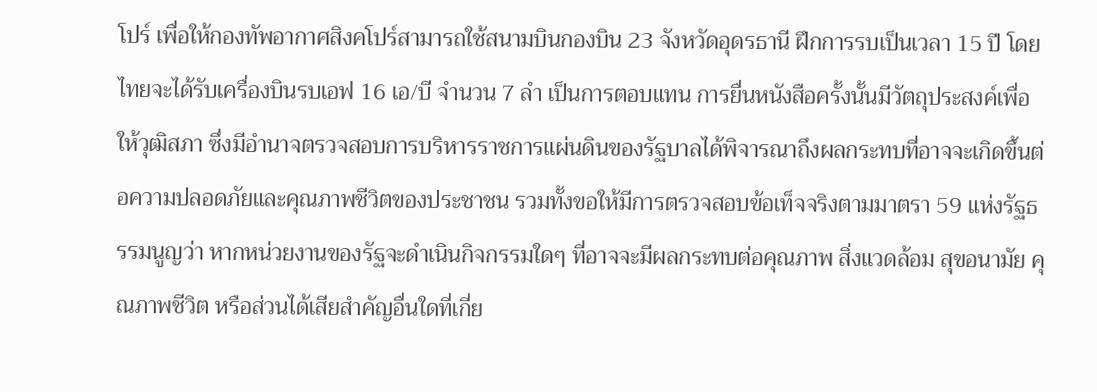โปร์ เพื่อให้กองทัพอากาศสิงคโปร์สามารถใช้สนามบินกองบิน 23 จังหวัดอุดรธานี ฝึกการรบเป็นเวลา 15 ปี โดยไทยจะได้รับเครื่องบินรบเอฟ 16 เอ/บี จำนวน 7 ลำ เป็นการตอบแทน การยื่นหนังสือครั้งนั้นมีวัตถุประสงค์เพื่อให้วุฒิสภา ซึ่งมีอำนาจตรวจสอบการบริหารราชการแผ่นดินของรัฐบาลได้พิจารณาถึงผลกระทบที่อาจจะเกิดขึ้นต่อความปลอดภัยและคุณภาพชีวิตของประชาชน รวมทั้งขอให้มีการตรวจสอบข้อเท็จจริงตามมาตรา 59 แห่งรัฐธรรมนูญว่า หากหน่วยงานของรัฐจะดำเนินกิจกรรมใดๆ ที่อาจจะมีผลกระทบต่อคุณภาพ สิ่งแวดล้อม สุขอนามัย คุณภาพชีวิต หรือส่วนได้เสียสำคัญอื่นใดที่เกี่ย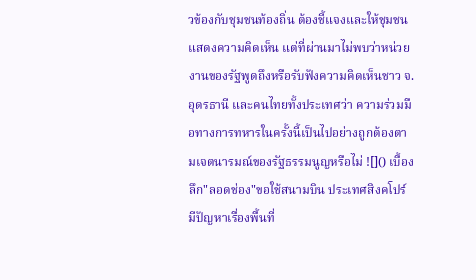วข้องกับชุมชนท้องถิ่น ต้องชี้แจงและให้ชุมชนแสดงความคิดเห็น แต่ที่ผ่านมาไม่พบว่าหน่วยงานของรัฐพูดถึงหรือรับฟังความคิดเห็นชาว จ.อุดรธานี และคนไทยทั้งประเทศว่า ความร่วมมือทางการทหารในครั้งนี้เป็นไปอย่างถูกต้องตามเจตนารมณ์ของรัฐธรรมนูญหรือไม่ ![]() เบื้องลึก"ลอดช่อง"ขอใช้สนามบิน ประเทศสิงคโปร์ มีปัญหาเรื่องพื้นที่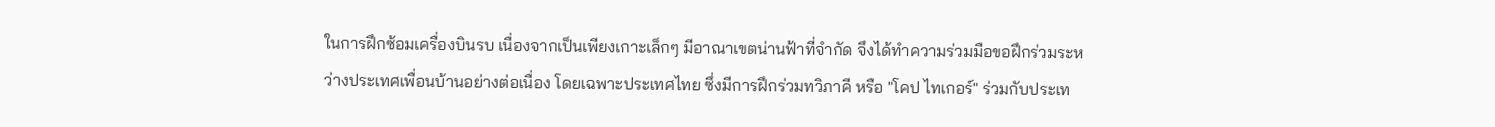ในการฝึกซ้อมเครื่องบินรบ เนื่องจากเป็นเพียงเกาะเล็กๆ มีอาณาเขตน่านฟ้าที่จำกัด จึงได้ทำความร่วมมือขอฝึกร่วมระหว่างประเทศเพื่อนบ้านอย่างต่อเนื่อง โดยเฉพาะประเทศไทย ซึ่งมีการฝึกร่วมทวิภาคี หรือ "โคป ไทเกอร์" ร่วมกับประเท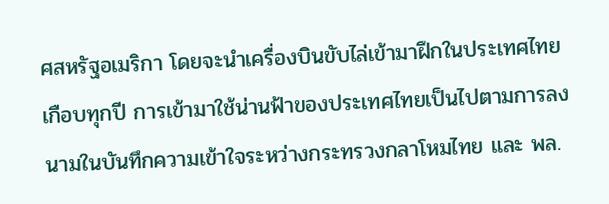ศสหรัฐอเมริกา โดยจะนำเครื่องบินขับไล่เข้ามาฝึกในประเทศไทยเกือบทุกปี การเข้ามาใช้น่านฟ้าของประเทศไทยเป็นไปตามการลงนามในบันทึกความเข้าใจระหว่างกระทรวงกลาโหมไทย และ พล.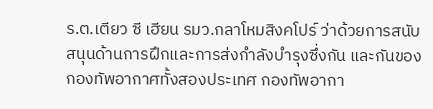ร.ต.เตียว ซี เฮียน รมว.กลาโหมสิงคโปร์ ว่าด้วยการสนับสนุนด้านการฝึกและการส่งกำลังบำรุงซึ่งกัน และกันของกองทัพอากาศทั้งสองประเทศ กองทัพอากา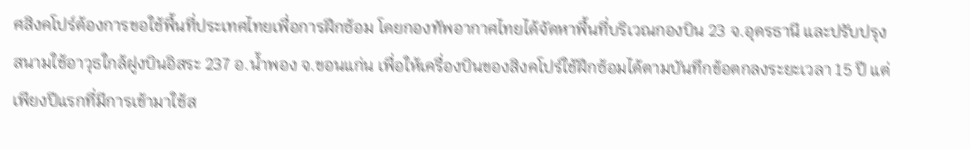ศสิงคโปร์ต้องการขอใช้พื้นที่ประเทศไทยเพื่อการฝึกซ้อม โดยกองทัพอากาศไทยได้จัดหาพื้นที่บริเวณกองบิน 23 จ.อุดรธานี และปรับปรุงสนามใช้อาวุธใกล้ฝูงบินอิสระ 237 อ.น้ำพอง จ.ขอนแก่น เพื่อให้เครื่องบินของสิงคโปร์ใช้ฝึกซ้อมได้ตามบันทึกข้อตกลงระยะเวลา 15 ปี แต่เพียงปีแรกที่มีการเข้ามาใช้ส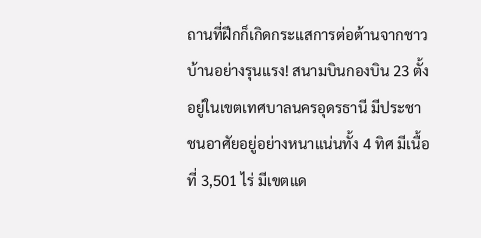ถานที่ฝึกก็เกิดกระแสการต่อต้านจากชาวบ้านอย่างรุนแรง! สนามบินกองบิน 23 ตั้งอยู่ในเขตเทศบาลนครอุดรธานี มีประชาชนอาศัยอยู่อย่างหนาแน่นทั้ง 4 ทิศ มีเนื้อที่ 3,501 ไร่ มีเขตแด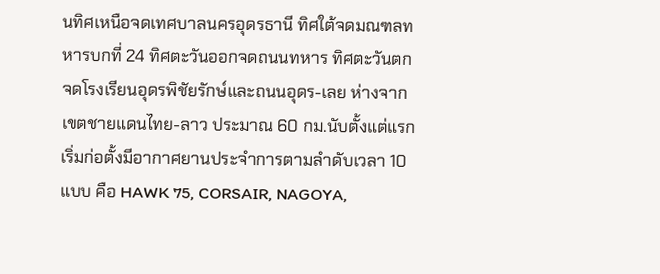นทิศเหนือจดเทศบาลนครอุดรธานี ทิศใต้จดมณฑลทหารบกที่ 24 ทิศตะวันออกจดถนนทหาร ทิศตะวันตกจดโรงเรียนอุดรพิชัยรักษ์และถนนอุดร-เลย ห่างจากเขตชายแดนไทย-ลาว ประมาณ 60 กม.นับตั้งแต่แรกเริ่มก่อตั้งมีอากาศยานประจำการตามลำดับเวลา 10 แบบ คือ HAWK 75, CORSAIR, NAGOYA,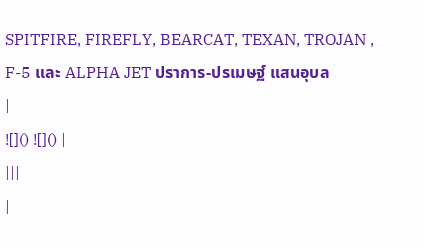SPITFIRE, FIREFLY, BEARCAT, TEXAN, TROJAN , F-5 และ ALPHA JET ปราการ-ปรเมษฐ์ แสนอุบล
|
![]() ![]() |
|||
|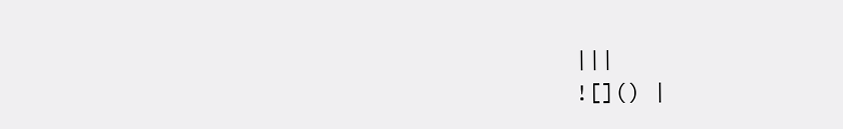|||
![]() |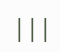|||